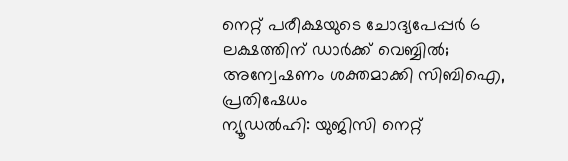നെറ്റ് പരീക്ഷയുടെ ചോദ്യപേപ്പർ 6 ലക്ഷത്തിന് ഡാർക്ക് വെബ്ബിൽ; അന്വേഷണം ശക്തമാക്കി സിബിഐ, പ്രതിഷേധം
ന്യൂഡൽഹി: യുജിസി നെറ്റ്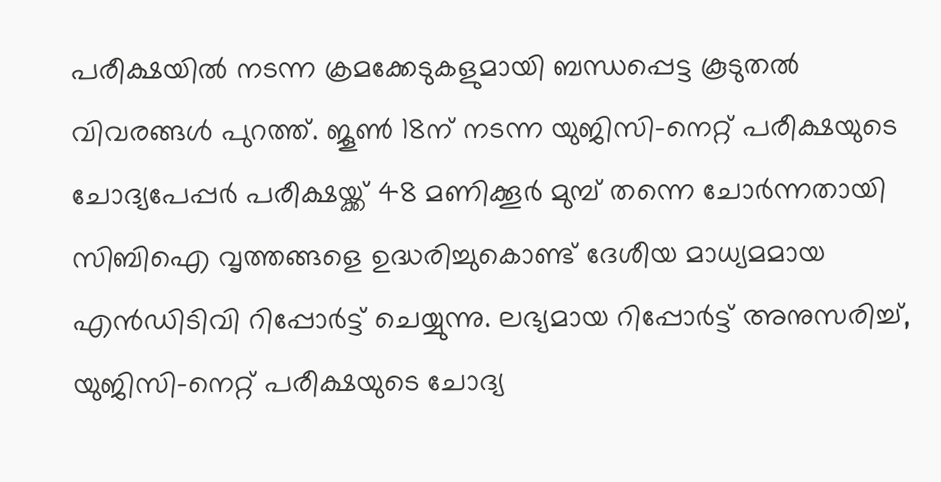പരീക്ഷയിൽ നടന്ന ക്രമക്കേടുകളുമായി ബന്ധപ്പെട്ട കൂടുതൽ വിവരങ്ങൾ പുറത്ത്. ജൂൺ 18ന് നടന്ന യുജിസി-നെറ്റ് പരീക്ഷയുടെ ചോദ്യപേപ്പർ പരീക്ഷയ്ക്ക് 48 മണിക്കൂർ മുമ്പ് തന്നെ ചോർന്നതായി സിബിഐ വൃത്തങ്ങളെ ഉദ്ധരിച്ചുകൊണ്ട് ദേശീയ മാധ്യമമായ എൻഡിടിവി റിപ്പോർട്ട് ചെയ്യുന്നു. ലഭ്യമായ റിപ്പോർട്ട് അനുസരിച്ച്, യുജിസി-നെറ്റ് പരീക്ഷയുടെ ചോദ്യ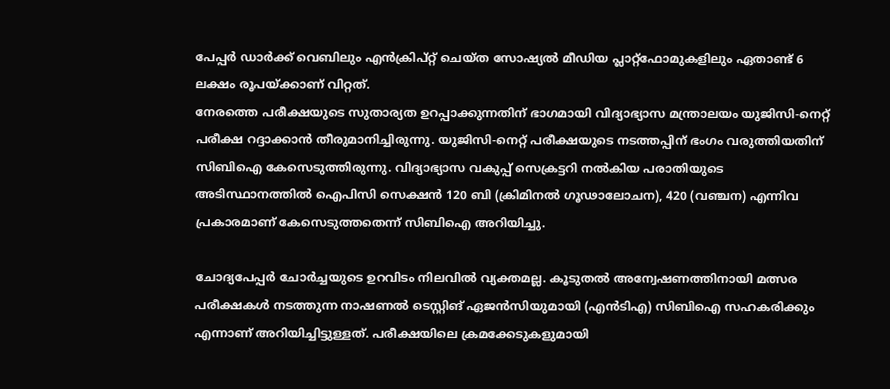പേപ്പർ ഡാർക്ക് വെബിലും എൻക്രിപ്റ്റ് ചെയ്ത സോഷ്യൽ മീഡിയ പ്ലാറ്റ്ഫോമുകളിലും ഏതാണ്ട് 6 ലക്ഷം രൂപയ്ക്കാണ് വിറ്റത്.
നേരത്തെ പരീക്ഷയുടെ സുതാര്യത ഉറപ്പാക്കുന്നതിന് ഭാഗമായി വിദ്യാഭ്യാസ മന്ത്രാലയം യുജിസി-നെറ്റ് പരീക്ഷ റദ്ദാക്കാൻ തീരുമാനിച്ചിരുന്നു. യുജിസി-നെറ്റ് പരീക്ഷയുടെ നടത്തപ്പിന് ഭംഗം വരുത്തിയതിന് സിബിഐ കേസെടുത്തിരുന്നു. വിദ്യാഭ്യാസ വകുപ്പ് സെക്രട്ടറി നൽകിയ പരാതിയുടെ അടിസ്ഥാനത്തിൽ ഐപിസി സെക്ഷൻ 120 ബി (ക്രിമിനൽ ഗൂഢാലോചന), 420 (വഞ്ചന) എന്നിവ പ്രകാരമാണ് കേസെടുത്തതെന്ന് സിബിഐ അറിയിച്ചു.

ചോദ്യപേപ്പർ ചോർച്ചയുടെ ഉറവിടം നിലവിൽ വ്യക്തമല്ല. കൂടുതൽ അന്വേഷണത്തിനായി മത്സര പരീക്ഷകൾ നടത്തുന്ന നാഷണൽ ടെസ്റ്റിങ് ഏജൻസിയുമായി (എൻടിഎ) സിബിഐ സഹകരിക്കും എന്നാണ് അറിയിച്ചിട്ടുള്ളത്. പരീക്ഷയിലെ ക്രമക്കേടുകളുമായി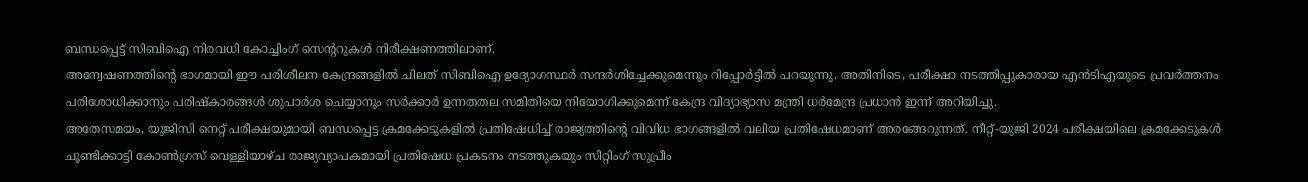ബന്ധപ്പെട്ട് സിബിഐ നിരവധി കോച്ചിംഗ് സെന്ററുകൾ നിരീക്ഷണത്തിലാണ്.
അന്വേഷണത്തിന്റെ ഭാഗമായി ഈ പരിശീലന കേന്ദ്രങ്ങളിൽ ചിലത് സിബിഐ ഉദ്യോഗസ്ഥർ സന്ദർശിച്ചേക്കുമെന്നും റിപ്പോർട്ടിൽ പറയുന്നു. അതിനിടെ, പരീക്ഷാ നടത്തിപ്പുകാരായ എൻടിഎയുടെ പ്രവർത്തനം പരിശോധിക്കാനും പരിഷ്കാരങ്ങൾ ശുപാർശ ചെയ്യാനും സർക്കാർ ഉന്നതതല സമിതിയെ നിയോഗിക്കുമെന്ന് കേന്ദ്ര വിദ്യാഭ്യാസ മന്ത്രി ധർമേന്ദ്ര പ്രധാൻ ഇന്ന് അറിയിച്ചു.
അതേസമയം, യുജിസി നെറ്റ് പരീക്ഷയുമായി ബന്ധപ്പെട്ട ക്രമക്കേടുകളിൽ പ്രതിഷേധിച്ച് രാജ്യത്തിന്റെ വിവിധ ഭാഗങ്ങളിൽ വലിയ പ്രതിഷേധമാണ് അരങ്ങേറുന്നത്. നീറ്റ്-യുജി 2024 പരീക്ഷയിലെ ക്രമക്കേടുകൾ ചൂണ്ടിക്കാട്ടി കോൺഗ്രസ് വെള്ളിയാഴ്ച രാജ്യവ്യാപകമായി പ്രതിഷേധ പ്രകടനം നടത്തുകയും സിറ്റിംഗ് സുപ്രീം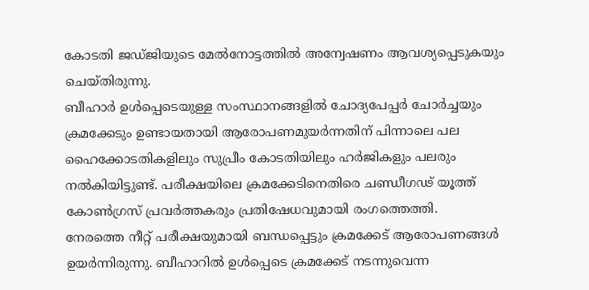കോടതി ജഡ്ജിയുടെ മേൽനോട്ടത്തിൽ അന്വേഷണം ആവശ്യപ്പെടുകയും ചെയ്തിരുന്നു.
ബീഹാർ ഉൾപ്പെടെയുള്ള സംസ്ഥാനങ്ങളിൽ ചോദ്യപേപ്പർ ചോർച്ചയും ക്രമക്കേടും ഉണ്ടായതായി ആരോപണമുയർന്നതിന് പിന്നാലെ പല ഹൈക്കോടതികളിലും സുപ്രീം കോടതിയിലും ഹർജികളും പലരും നൽകിയിട്ടുണ്ട്. പരീക്ഷയിലെ ക്രമക്കേടിനെതിരെ ചണ്ഡീഗഢ് യൂത്ത് കോൺഗ്രസ് പ്രവർത്തകരും പ്രതിഷേധവുമായി രംഗത്തെത്തി.
നേരത്തെ നീറ്റ് പരീക്ഷയുമായി ബന്ധപ്പെട്ടും ക്രമക്കേട് ആരോപണങ്ങൾ ഉയർന്നിരുന്നു. ബീഹാറിൽ ഉൾപ്പെടെ ക്രമക്കേട് നടന്നുവെന്ന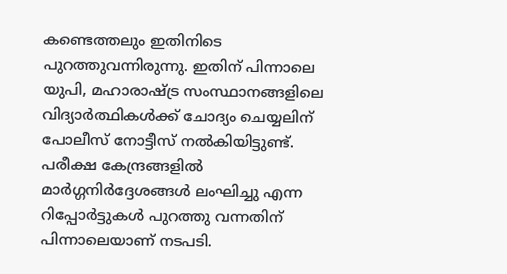കണ്ടെത്തലും ഇതിനിടെ പുറത്തുവന്നിരുന്നു. ഇതിന് പിന്നാലെ യുപി, മഹാരാഷ്ട്ര സംസ്ഥാനങ്ങളിലെ വിദ്യാർത്ഥികൾക്ക് ചോദ്യം ചെയ്യലിന് പോലീസ് നോട്ടീസ് നൽകിയിട്ടുണ്ട്. പരീക്ഷ കേന്ദ്രങ്ങളിൽ മാർഗ്ഗനിർദ്ദേശങ്ങൾ ലംഘിച്ചു എന്ന റിപ്പോർട്ടുകൾ പുറത്തു വന്നതിന് പിന്നാലെയാണ് നടപടി.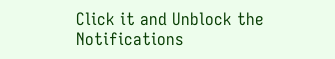Click it and Unblock the Notifications